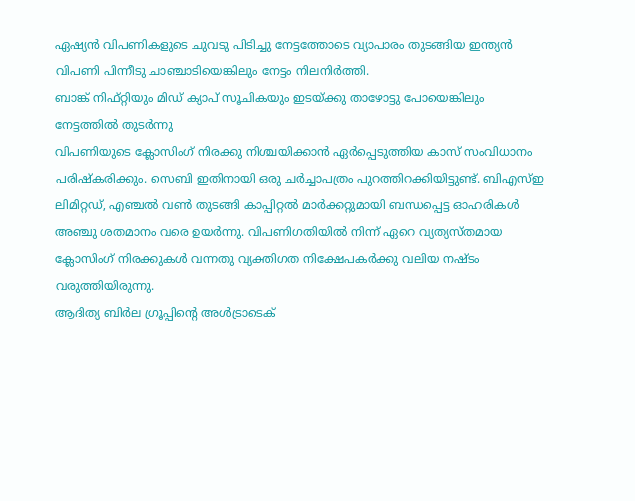ഏഷ്യൻ വിപണികളുടെ ചുവടു പിടിച്ചു നേട്ടത്തോടെ വ്യാപാരം തുടങ്ങിയ ഇന്ത്യൻ വിപണി പിന്നീടു ചാഞ്ചാടിയെങ്കിലും നേട്ടം നിലനിർത്തി.
ബാങ്ക് നിഫ്റ്റിയും മിഡ് ക്യാപ് സൂചികയും ഇടയ്ക്കു താഴോട്ടു പോയെങ്കിലും നേട്ടത്തിൽ തുടർന്നു
വിപണിയുടെ ക്ലോസിംഗ് നിരക്കു നിശ്ചയിക്കാൻ ഏർപ്പെടുത്തിയ കാസ് സംവിധാനം പരിഷ്കരിക്കും. സെബി ഇതിനായി ഒരു ചർച്ചാപത്രം പുറത്തിറക്കിയിട്ടുണ്ട്. ബിഎസ്ഇ ലിമിറ്റഡ്, എഞ്ചൽ വൺ തുടങ്ങി കാപ്പിറ്റൽ മാർക്കറ്റുമായി ബന്ധപ്പെട്ട ഓഹരികൾ അഞ്ചു ശതമാനം വരെ ഉയർന്നു. വിപണിഗതിയിൽ നിന്ന് ഏറെ വ്യത്യസ്തമായ ക്ലോസിംഗ് നിരക്കുകൾ വന്നതു വ്യക്തിഗത നിക്ഷേപകർക്കു വലിയ നഷ്ടം വരുത്തിയിരുന്നു.
ആദിത്യ ബിർല ഗ്രൂപ്പിൻ്റെ അൾട്രാടെക്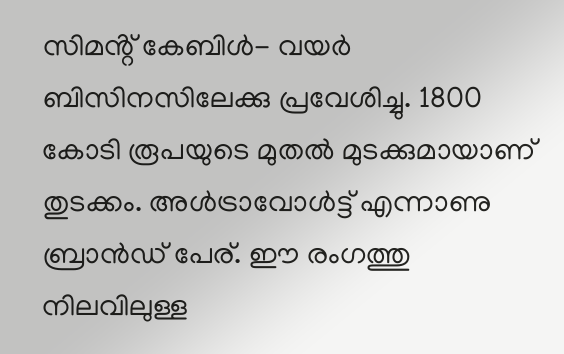സിമൻ്റ് കേബിൾ- വയർ ബിസിനസിലേക്കു പ്രവേശിച്ചു. 1800 കോടി രൂപയുടെ മുതൽ മുടക്കുമായാണ് തുടക്കം. അൾട്രാവോൾട്ട് എന്നാണു ബ്രാൻഡ് പേര്. ഈ രംഗത്തു നിലവിലുള്ള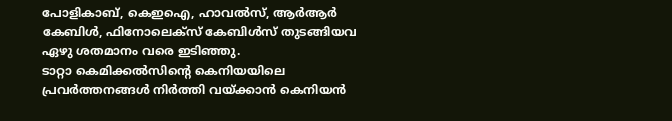പോളികാബ്, കെഇഐ, ഹാവൽസ്, ആർആർ കേബിൾ, ഫിനോലെക്സ് കേബിൾസ് തുടങ്ങിയവ ഏഴു ശതമാനം വരെ ഇടിഞ്ഞു.
ടാറ്റാ കെമിക്കൽസിൻ്റെ കെനിയയിലെ പ്രവർത്തനങ്ങൾ നിർത്തി വയ്ക്കാൻ കെനിയൻ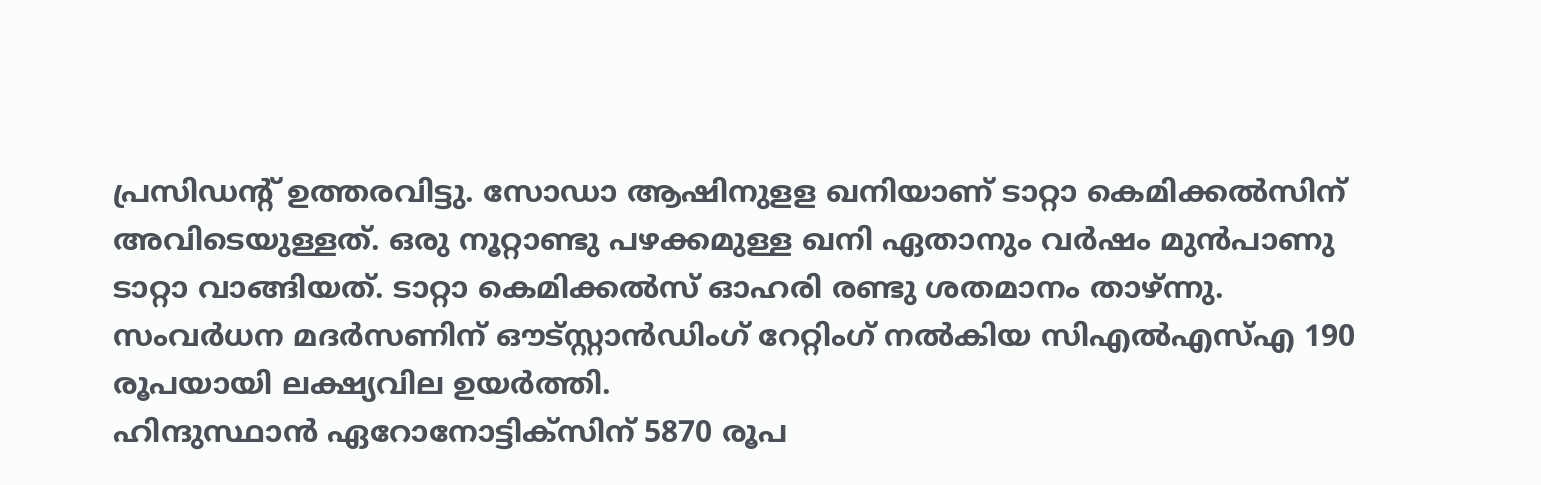പ്രസിഡൻ്റ് ഉത്തരവിട്ടു. സോഡാ ആഷിനുളള ഖനിയാണ് ടാറ്റാ കെമിക്കൽസിന് അവിടെയുള്ളത്. ഒരു നൂറ്റാണ്ടു പഴക്കമുള്ള ഖനി ഏതാനും വർഷം മുൻപാണു ടാറ്റാ വാങ്ങിയത്. ടാറ്റാ കെമിക്കൽസ് ഓഹരി രണ്ടു ശതമാനം താഴ്ന്നു.
സംവർധന മദർസണിന് ഔട്സ്റ്റാൻഡിംഗ് റേറ്റിംഗ് നൽകിയ സിഎൽഎസ്എ 190 രൂപയായി ലക്ഷ്യവില ഉയർത്തി.
ഹിന്ദുസ്ഥാൻ ഏറോനോട്ടിക്സിന് 5870 രൂപ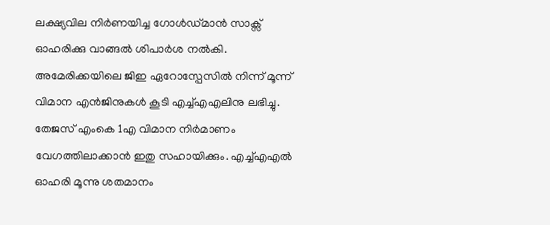ലക്ഷ്യവില നിർണയിച്ച ഗോൾഡ്മാൻ സാക്സ് ഓഹരിക്കു വാങ്ങൽ ശിപാർശ നൽകി. അമേരിക്കയിലെ ജിഇ ഏറോസ്പേസിൽ നിന്ന് മൂന്ന് വിമാന എൻജിനുകൾ കൂടി എച്ച്എഎലിനു ലഭിച്ചു. തേജസ് എംകെ 1എ വിമാന നിർമാണം വേഗത്തിലാക്കാൻ ഇതു സഹായിക്കും. എച്ച്എഎൽ ഓഹരി മൂന്നു ശതമാനം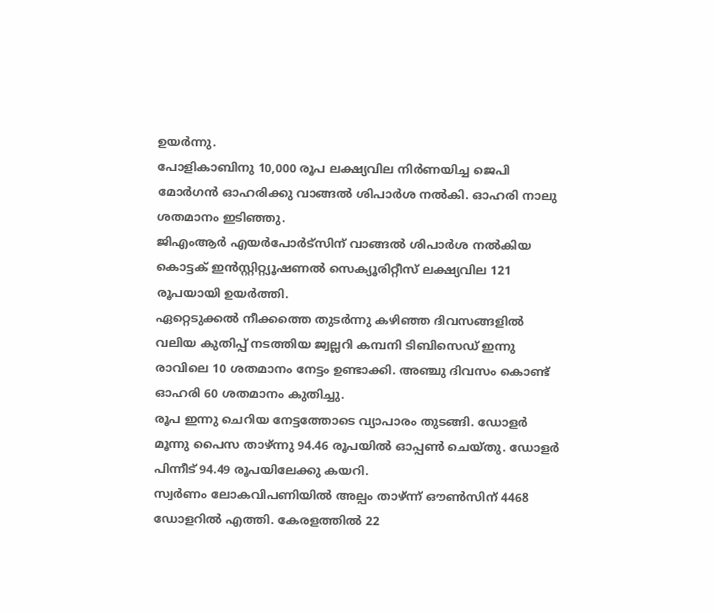ഉയർന്നു.
പോളികാബിനു 10,000 രൂപ ലക്ഷ്യവില നിർണയിച്ച ജെപി മോർഗൻ ഓഹരിക്കു വാങ്ങൽ ശിപാർശ നൽകി. ഓഹരി നാലു ശതമാനം ഇടിഞ്ഞു.
ജിഎംആർ എയർപോർട്സിന് വാങ്ങൽ ശിപാർശ നൽകിയ കൊട്ടക് ഇൻസ്റ്റിറ്റ്യൂഷണൽ സെക്യൂരിറ്റീസ് ലക്ഷ്യവില 121 രൂപയായി ഉയർത്തി.
ഏറ്റെടുക്കൽ നീക്കത്തെ തുടർന്നു കഴിഞ്ഞ ദിവസങ്ങളിൽ വലിയ കുതിപ്പ് നടത്തിയ ജ്വല്ലറി കമ്പനി ടിബിസെഡ് ഇന്നു രാവിലെ 10 ശതമാനം നേട്ടം ഉണ്ടാക്കി. അഞ്ചു ദിവസം കൊണ്ട് ഓഹരി 60 ശതമാനം കുതിച്ചു.
രൂപ ഇന്നു ചെറിയ നേട്ടത്തോടെ വ്യാപാരം തുടങ്ങി. ഡോളർ മൂന്നു പൈസ താഴ്ന്നു 94.46 രൂപയിൽ ഓപ്പൺ ചെയ്തു. ഡോളർ പിന്നീട് 94.49 രൂപയിലേക്കു കയറി.
സ്വർണം ലോകവിപണിയിൽ അല്പം താഴ്ന്ന് ഔൺസിന് 4468 ഡോളറിൽ എത്തി. കേരളത്തിൽ 22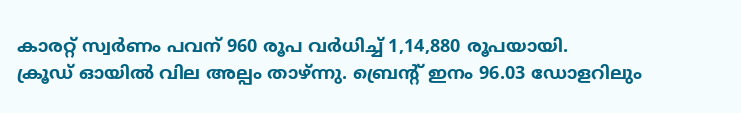കാരറ്റ് സ്വർണം പവന് 960 രൂപ വർധിച്ച് 1,14,880 രൂപയായി.
ക്രൂഡ് ഓയിൽ വില അല്പം താഴ്ന്നു. ബ്രെൻ്റ് ഇനം 96.03 ഡോളറിലും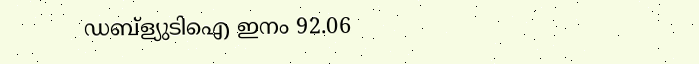ഡബ്ള്യുടിഐ ഇനം 92.06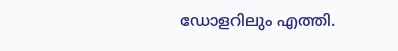ഡോളറിലും എത്തി.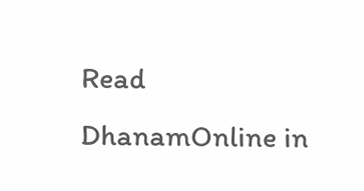Read DhanamOnline in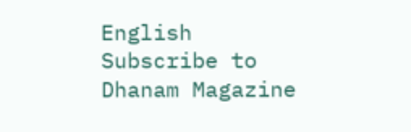English
Subscribe to Dhanam Magazine